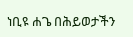ነቢዩ ሐጌ በሕይወታችን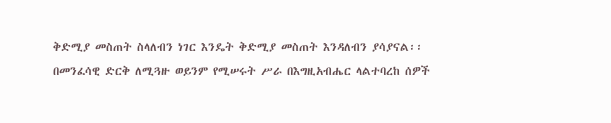ቅድሚያ መስጠት ስላለብን ነገር እንዴት ቅድሚያ መስጠት እንዳለብን ያሳያናል፡፡ በመንፈሳዊ ድርቅ ለሚጓዙ ወይንም የሚሠሩት ሥራ በእግዚአብሔር ላልተባረከ ሰዎች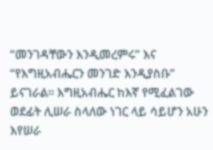“መንገዳቸውን እንዲመረምሩ” እና “የእግዚአብሔርን መንገድ እንዲያስቡ” ይናገራል፡፡ እግዚአብሔር ከእኛ የሚፈልገው ወደፊት ሊሠራ ስላለው ነገር ላይ ሳይሆን አሁን እየሠራ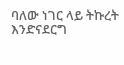ባለው ነገር ላይ ትኩረት እንድናደርግ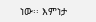ነው፡፡ እምነታ